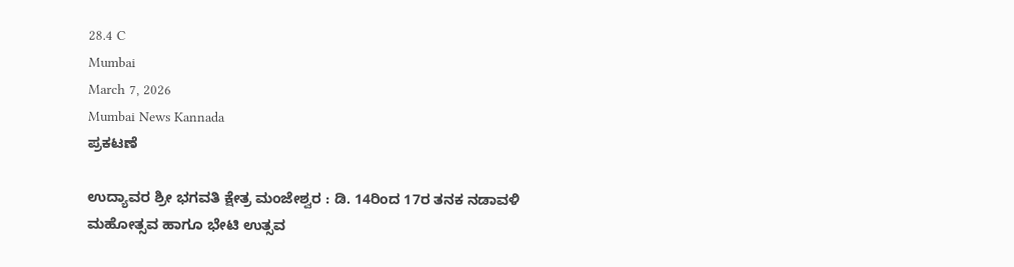28.4 C
Mumbai
March 7, 2026
Mumbai News Kannada
ಪ್ರಕಟಣೆ

ಉದ್ಯಾವರ ಶ್ರೀ ಭಗವತಿ ಕ್ಷೇತ್ರ ಮಂಜೇಶ್ವರ : ಡಿ. 14ರಿಂದ 17ರ ತನಕ ನಡಾವಳಿ ಮಹೋತ್ಸವ ಹಾಗೂ ಭೇಟಿ ಉತ್ಸವ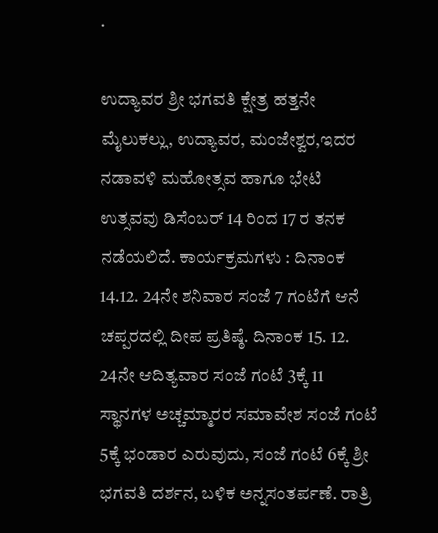.

ಉದ್ಯಾವರ ಶ್ರೀ ಭಗವತಿ ಕ್ಷೇತ್ರ ಹತ್ತನೇ ಮೈಲುಕಲ್ಲು, ಉದ್ಯಾವರ, ಮಂಜೇಶ್ವರ,ಇದರ ನಡಾವಳಿ ಮಹೋತ್ಸವ ಹಾಗೂ ಭೇಟಿ ಉತ್ಸವವು ಡಿಸೆಂಬರ್ 14 ರಿಂದ 17 ರ ತನಕ ನಡೆಯಲಿದೆ. ಕಾರ್ಯಕ್ರಮಗಳು : ದಿನಾಂಕ 14.12. 24ನೇ ಶನಿವಾರ ಸಂಜೆ 7 ಗಂಟೆಗೆ ಆನೆ ಚಪ್ಪರದಲ್ಲಿ ದೀಪ ಪ್ರತಿಷ್ಠೆ. ದಿನಾಂಕ 15. 12. 24ನೇ ಆದಿತ್ಯವಾರ ಸಂಜೆ ಗಂಟೆ 3ಕ್ಕೆ 11 ಸ್ಥಾನಗಳ ಅಚ್ಚಮ್ಮಾರರ ಸಮಾವೇಶ ಸಂಜೆ ಗಂಟೆ 5ಕ್ಕೆ ಭಂಡಾರ ಎರುವುದು, ಸಂಜೆ ಗಂಟೆ 6ಕ್ಕೆ ಶ್ರೀ ಭಗವತಿ ದರ್ಶನ, ಬಳಿಕ ಅನ್ನಸಂತರ್ಪಣೆ. ರಾತ್ರಿ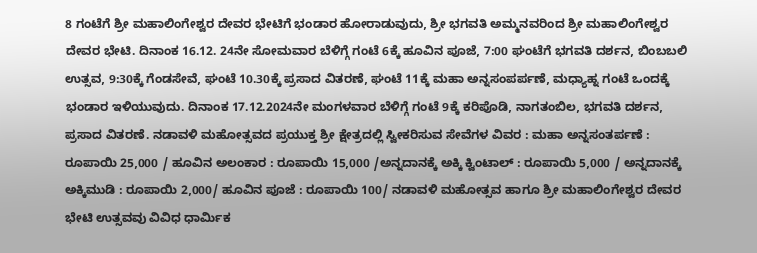8 ಗಂಟೆಗೆ ಶ್ರೀ ಮಹಾಲಿಂಗೇಶ್ವರ ದೇವರ ಭೇಟಿಗೆ ಭಂಡಾರ ಹೋರಾಡುವುದು, ಶ್ರೀ ಭಗವತಿ ಅಮ್ಮನವರಿಂದ ಶ್ರೀ ಮಹಾಲಿಂಗೇಶ್ವರ ದೇವರ ಭೇಟಿ. ದಿನಾಂಕ 16.12. 24ನೇ ಸೋಮವಾರ ಬೆಳಿಗ್ಗೆ ಗಂಟೆ 6ಕ್ಕೆ ಹೂವಿನ ಪೂಜೆ, 7:00 ಘಂಟೆಗೆ ಭಗವತಿ ದರ್ಶನ, ಬಿಂಬಬಲಿ ಉತ್ಸವ, 9:30ಕ್ಕೆ ಗೆಂಡಸೇವೆ, ಘಂಟೆ 10.30ಕ್ಕೆ ಪ್ರಸಾದ ವಿತರಣೆ, ಘಂಟೆ 11ಕ್ಕೆ ಮಹಾ ಅನ್ನಸಂಪರ್ಪಣೆ, ಮಧ್ಯಾಹ್ನ ಗಂಟೆ ಒಂದಕ್ಕೆ ಭಂಡಾರ ಇಳಿಯುವುದು. ದಿನಾಂಕ 17.12.2024ನೇ ಮಂಗಳವಾರ ಬೆಳಿಗ್ಗೆ ಗಂಟೆ 9ಕ್ಕೆ ಕರಿಪೊಡಿ, ನಾಗತಂಬಿಲ, ಭಗವತಿ ದರ್ಶನ, ಪ್ರಸಾದ ವಿತರಣೆ. ನಡಾವಳಿ ಮಹೋತ್ಸವದ ಪ್ರಯುಕ್ತ ಶ್ರೀ ಕ್ಷೇತ್ರದಲ್ಲಿ ಸ್ವೀಕರಿಸುವ ಸೇವೆಗಳ ವಿವರ : ಮಹಾ ಅನ್ನಸಂತರ್ಪಣೆ : ರೂಪಾಯಿ 25,000 / ಹೂವಿನ ಅಲಂಕಾರ : ರೂಪಾಯಿ 15,000 /ಅನ್ನದಾನಕ್ಕೆ ಅಕ್ಕಿ ಕ್ವಿಂಟಾಲ್ : ರೂಪಾಯಿ 5,000 / ಅನ್ನದಾನಕ್ಕೆ ಅಕ್ಕಿಮುಡಿ : ರೂಪಾಯಿ 2,000/ ಹೂವಿನ ಪೂಜೆ : ರೂಪಾಯಿ 100/ ನಡಾವಳಿ ಮಹೋತ್ಸವ ಹಾಗೂ ಶ್ರೀ ಮಹಾಲಿಂಗೇಶ್ವರ ದೇವರ ಭೇಟಿ ಉತ್ಸವವು ವಿವಿಧ ಧಾರ್ಮಿಕ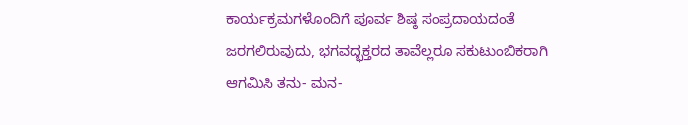ಕಾರ್ಯಕ್ರಮಗಳೊಂದಿಗೆ ಪೂರ್ವ ಶಿಷ್ಠ ಸಂಪ್ರದಾಯದಂತೆ ಜರಗಲಿರುವುದು, ಭಗವದ್ಭಕ್ತರದ ತಾವೆಲ್ಲರೂ ಸಕುಟುಂಬಿಕರಾಗಿ ಆಗಮಿಸಿ ತನು- ಮನ-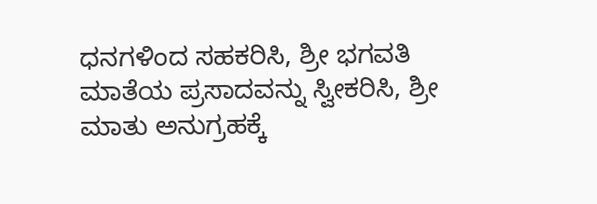ಧನಗಳಿಂದ ಸಹಕರಿಸಿ, ಶ್ರೀ ಭಗವತಿ ಮಾತೆಯ ಪ್ರಸಾದವನ್ನು ಸ್ವೀಕರಿಸಿ, ಶ್ರೀ ಮಾತು ಅನುಗ್ರಹಕ್ಕೆ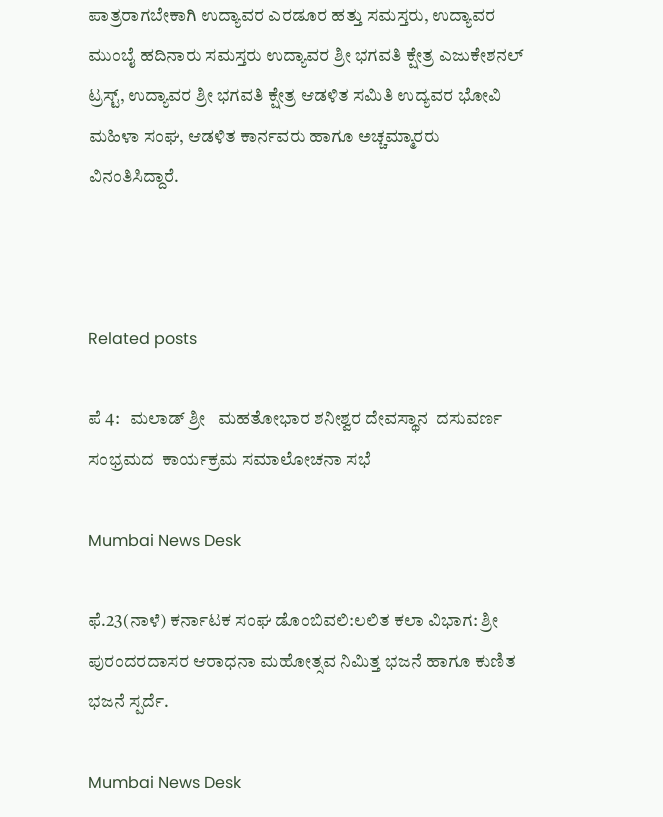ಪಾತ್ರರಾಗಬೇಕಾಗಿ ಉದ್ಯಾವರ ಎರಡೂರ ಹತ್ತು ಸಮಸ್ತರು, ಉದ್ಯಾವರ ಮುಂಬೈ ಹದಿನಾರು ಸಮಸ್ತರು ಉದ್ಯಾವರ ಶ್ರೀ ಭಗವತಿ ಕ್ಷೇತ್ರ ಎಜುಕೇಶನಲ್ ಟ್ರಸ್ಟ್, ಉದ್ಯಾವರ ಶ್ರೀ ಭಗವತಿ ಕ್ಷೇತ್ರ ಆಡಳಿತ ಸಮಿತಿ ಉದ್ಯವರ ಭೋವಿ ಮಹಿಳಾ ಸಂಘ, ಆಡಳಿತ ಕಾರ್ನವರು ಹಾಗೂ ಅಚ್ಚಮ್ಮಾರರು ವಿನಂತಿಸಿದ್ದಾರೆ.



Related posts

ಪೆ 4:   ಮಲಾಡ್ ಶ್ರೀ   ಮಹತೋಭಾರ ಶನೀಶ್ವರ ದೇವಸ್ಥಾನ  ದಸುವರ್ಣ ಸಂಭ್ರಮದ  ಕಾರ್ಯಕ್ರಮ ಸಮಾಲೋಚನಾ ಸಭೆ

Mumbai News Desk

ಫೆ.23(ನಾಳೆ) ಕರ್ನಾಟಕ ಸಂಘ ಡೊಂಬಿವಲಿ:ಲಲಿತ ಕಲಾ ವಿಭಾಗ: ಶ್ರೀ ಪುರಂದರದಾಸರ ಆರಾಧನಾ ಮಹೋತ್ಸವ ನಿಮಿತ್ತ ಭಜನೆ ಹಾಗೂ ಕುಣಿತ ಭಜನೆ ಸ್ಪರ್ದೆ.

Mumbai News Desk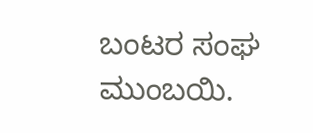ಬಂಟರ ಸಂಘ ಮುಂಬಯಿ.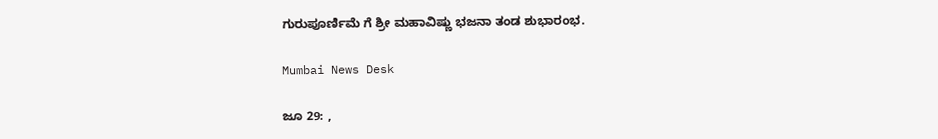ಗುರುಪೂರ್ಣಿಮೆ ಗೆ ಶ್ರೀ ಮಹಾವಿಷ್ಣು ಭಜನಾ ತಂಡ ಶುಭಾರಂಭ.

Mumbai News Desk

ಜೂ 29: ,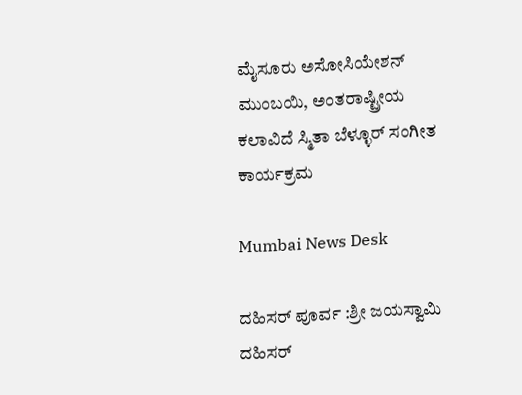ಮೈಸೂರು ಅಸೋಸಿಯೇಶನ್  ಮುಂಬಯಿ, ಅಂತರಾಷ್ಟ್ರೀಯ ಕಲಾವಿದೆ ಸ್ಮಿತಾ ಬೆಳ್ಳೂರ್ ಸಂಗೀತ ಕಾರ್ಯಕ್ರಮ

Mumbai News Desk

ದಹಿಸರ್ ಪೂರ್ವ :ಶ್ರೀ ಜಯಸ್ವಾಮಿ ದಹಿಸರ್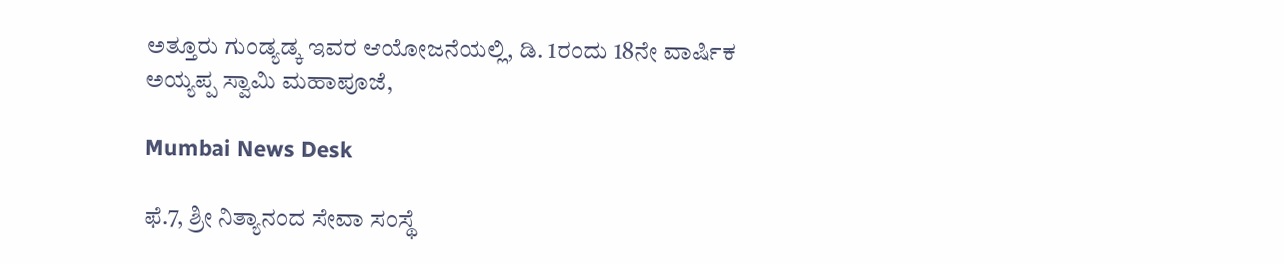ಅತ್ತೂರು ಗುಂಡ್ಯಡ್ಕ ಇವರ ಆಯೋಜನೆಯಲ್ಲಿ, ಡಿ. 1ರಂದು 18ನೇ ವಾರ್ಷಿಕ ಅಯ್ಯಪ್ಪ ಸ್ವಾಮಿ ಮಹಾಪೂಜೆ,

Mumbai News Desk

ಫೆ.7, ಶ್ರೀ ನಿತ್ಯಾನಂದ ಸೇವಾ ಸಂಸ್ಥೆ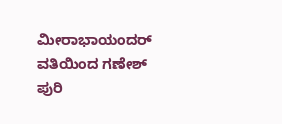ಮೀರಾಭಾಯಂದರ್ ವತಿಯಿಂದ ಗಣೇಶ್ ಪುರಿ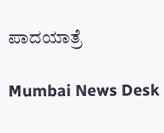ಪಾದಯಾತ್ರೆ

Mumbai News Desk